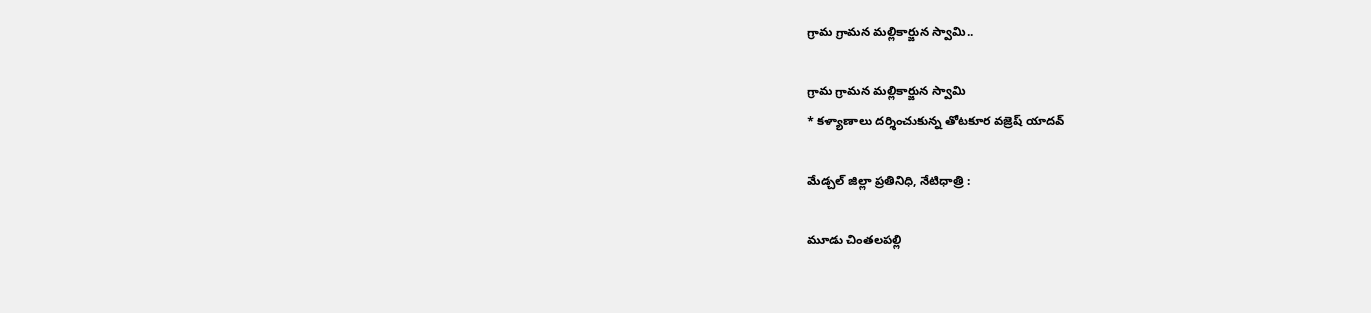గ్రామ గ్రామన మల్లికార్జున స్వామి..

గ్రామ గ్రామన మల్లికార్జున స్వామి
* కళ్యాణాలు దర్శించుకున్న తోటకూర వజ్రెష్ యాదవ్

మేడ్చల్ జిల్లా ప్రతినిధి, నేటిధాత్రి :

మూడు చింతలపల్లి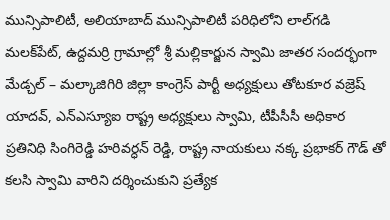మున్సిపాలిటీ, అలియాబాద్ మున్సిపాలిటీ పరిధిలోని లాల్‌గడి మలక్‌పేట్, ఉద్దమర్రి గ్రామాల్లో శ్రీ మల్లికార్జున స్వామి జాతర సందర్భంగా మేడ్చల్ – మల్కాజిగిరి జిల్లా కాంగ్రెస్ పార్టీ అధ్యక్షులు తోటకూర వజ్రెష్ యాదవ్, ఎన్ఎస్యూఐ రాష్ట్ర అధ్యక్షులు స్వామి, టీపీసీసీ అధికార ప్రతినిధి సింగిరెడ్డి హరివర్ధన్ రెడ్డి, రాష్ట్ర నాయకులు నక్క ప్రభాకర్ గౌడ్ తో కలసి స్వామి వారిని దర్శించుకుని ప్రత్యేక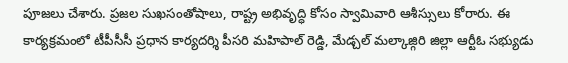పూజలు చేశారు. ప్రజల సుఖసంతోషాలు, రాష్ట్ర అభివృద్ధి కోసం స్వామివారి ఆశీస్సులు కోరారు. ఈ కార్యక్రమంలో టీపీసీసీ ప్రధాన కార్యదర్శి పీసరి మహిపాల్ రెడ్డి, మేడ్చల్ మల్కాజ్గిరి జిల్లా ఆర్టీఓ సభ్యుడు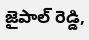జైపాల్ రెడ్డి,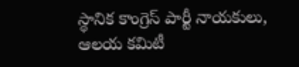స్థానిక కాంగ్రెస్ పార్టీ నాయకులు, ఆలయ కమిటీ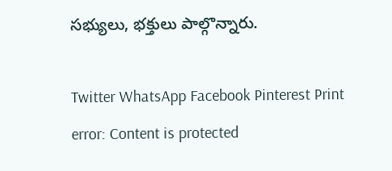సభ్యులు, భక్తులు పాల్గొన్నారు.

Twitter WhatsApp Facebook Pinterest Print
error: Content is protected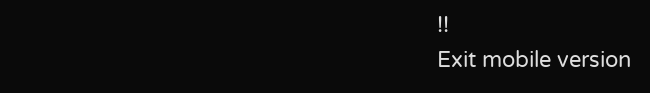!!
Exit mobile version